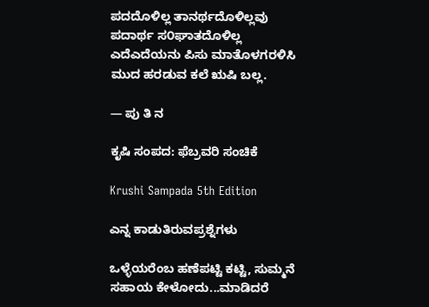ಪದದೊಳಿಲ್ಲ ತಾನರ್ಥದೊಳಿಲ್ಲವು
ಪದಾರ್ಥ ಸ೦ಘಾತದೊಳಿಲ್ಲ
ಎದೆಎದೆಯನು ಪಿಸು ಮಾತೊಳಗರಳಿಸಿ
ಮುದ ಹರಡುವ ಕಲೆ ಋಷಿ ಬಲ್ಲ.

— ಪು ತಿ ನ

ಕೃಷಿ ಸಂಪದ: ಫೆಬ್ರವರಿ ಸಂಚಿಕೆ

Krushi Sampada 5th Edition

ಎನ್ನ ಕಾಡುತಿರುವಪ್ರಶ್ನೆಗಳು

ಒಳ್ಳೆಯರೆಂಬ ಹಣೆಪಟ್ಟಿ ಕಟ್ಟಿ, ಸುಮ್ಮನೆ ಸಹಾಯ ಕೇಳೋದು...ಮಾಡಿದರೆ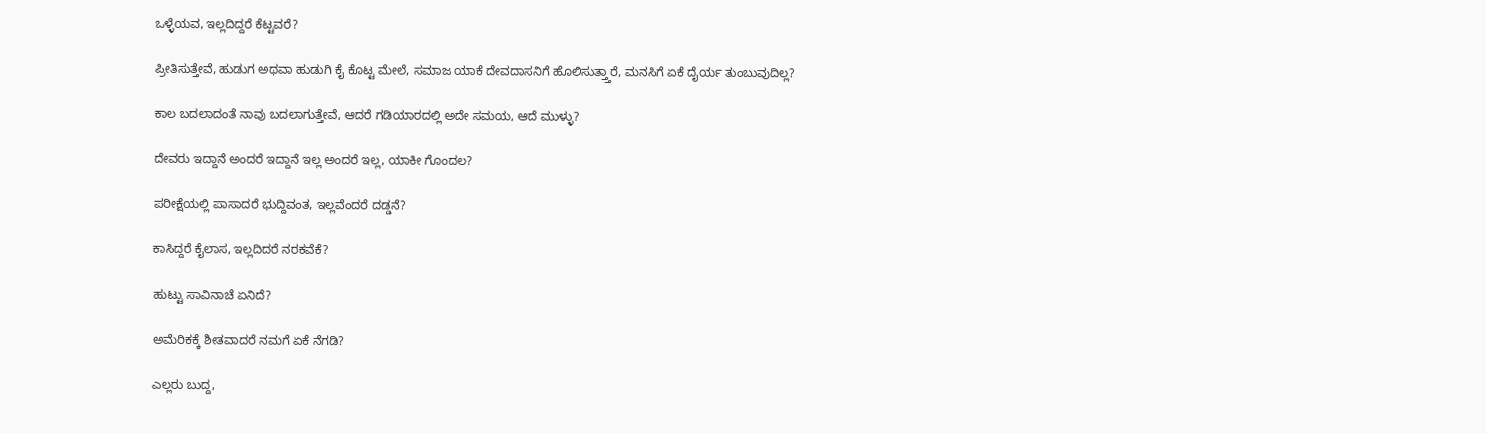ಒಳ್ಳೆಯವ, ಇಲ್ಲದಿದ್ದರೆ ಕೆಟ್ಟವರೆ?

ಪ್ರೀತಿಸುತ್ತೇವೆ, ಹುಡುಗ ಅಥವಾ ಹುಡುಗಿ ಕೈ ಕೊಟ್ಟ ಮೇಲೆ, ಸಮಾಜ ಯಾಕೆ ದೇವದಾಸನಿಗೆ ಹೊಲಿಸುತ್ತ್ತಾರೆ, ಮನಸಿಗೆ ಏಕೆ ದೈರ್ಯ ತುಂಬುವುದಿಲ್ಲ?

ಕಾಲ ಬದಲಾದಂತೆ ನಾವು ಬದಲಾಗುತ್ತೇವೆ, ಆದರೆ ಗಡಿಯಾರದಲ್ಲಿ ಅದೇ ಸಮಯ, ಆದೆ ಮುಳ್ಳು?

ದೇವರು ಇದ್ದಾನೆ ಅಂದರೆ ಇದ್ದಾನೆ ಇಲ್ಲ ಅಂದರೆ ಇಲ್ಲ, ಯಾಕೀ ಗೊಂದಲ?

ಪರೀಕ್ಷೆಯಲ್ಲಿ ಪಾಸಾದರೆ ಭುದ್ದಿವಂತ, ಇಲ್ಲವೆಂದರೆ ದಡ್ಡನೆ?

ಕಾಸಿದ್ದರೆ ಕೈಲಾಸ, ಇಲ್ಲದಿದರೆ ನರಕವೆಕೆ?

ಹುಟ್ಟು ಸಾವಿನಾಚೆ ಏನಿದೆ?

ಅಮೆರಿಕಕ್ಕೆ ಶೀತವಾದರೆ ನಮಗೆ ಏಕೆ ನೆಗಡಿ?

ಎಲ್ಲರು ಬುದ್ದ,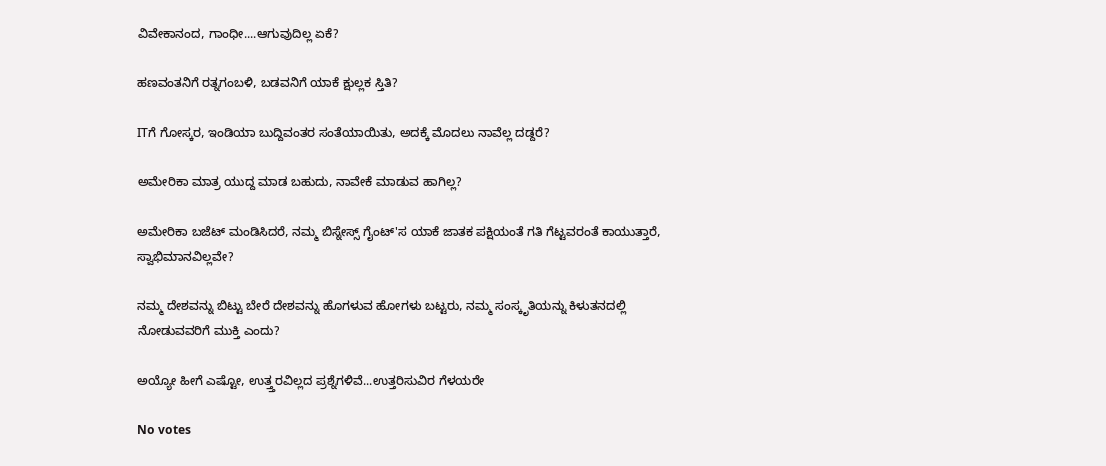ವಿವೇಕಾನಂದ, ಗಾಂಧೀ....ಆಗುವುದಿಲ್ಲ ಏಕೆ?

ಹಣವಂತನಿಗೆ ರತ್ನಗಂಬಳಿ, ಬಡವನಿಗೆ ಯಾಕೆ ಕ್ಷುಲ್ಲಕ ಸ್ತಿತಿ?

ITಗೆ ಗೋಸ್ಕರ, ಇಂಡಿಯಾ ಬುದ್ದಿವಂತರ ಸಂತೆಯಾಯಿತು, ಅದಕ್ಕೆ ಮೊದಲು ನಾವೆಲ್ಲ ದಡ್ದರೆ?

ಅಮೇರಿಕಾ ಮಾತ್ರ ಯುದ್ದ ಮಾಡ ಬಹುದು, ನಾವೇಕೆ ಮಾಡುವ ಹಾಗಿಲ್ಲ?

ಅಮೇರಿಕಾ ಬಜೆಟ್ ಮಂಡಿಸಿದರೆ, ನಮ್ಮ ಬಿಸ್ನೇಸ್ಸ್ ಗೈಂಟ್'ಸ ಯಾಕೆ ಜಾತಕ ಪಕ್ಷಿಯಂತೆ ಗತಿ ಗೆಟ್ಟವರಂತೆ ಕಾಯುತ್ತಾರೆ, ಸ್ವಾಭಿಮಾನವಿಲ್ಲವೇ?

ನಮ್ಮ ದೇಶವನ್ನು ಬಿಟ್ಟು ಬೇರೆ ದೇಶವನ್ನು ಹೊಗಳುವ ಹೋಗಳು ಬಟ್ಟರು, ನಮ್ಮ ಸಂಸ್ಕೃತಿಯನ್ನು ಕಿಳುತನದಲ್ಲಿ ನೋಡುವವರಿಗೆ ಮುಕ್ತಿ ಎಂದು?

ಅಯ್ಯೋ ಹೀಗೆ ಎಷ್ಟೋ, ಉತ್ತ್ತರವಿಲ್ಲದ ಪ್ರಶ್ನೆಗಳಿವೆ...ಉತ್ತರಿಸುವಿರ ಗೆಳಯರೇ

No votes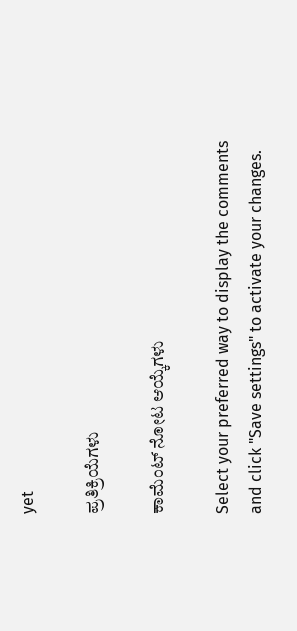yet

ಪ್ರತಿಕ್ರಿಯೆಗಳು

ಕಾಮೆಂಟ್ ನೋಟ ಆಯ್ಕೆಗಳು

Select your preferred way to display the comments and click "Save settings" to activate your changes.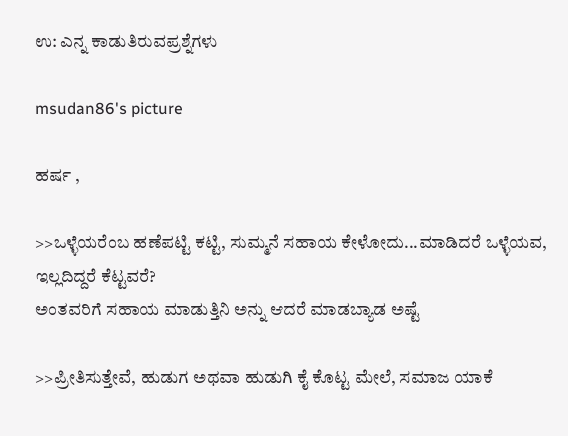ಉ: ಎನ್ನ ಕಾಡುತಿರುವಪ್ರಶ್ನೆಗಳು

msudan86's picture

ಹರ್ಷ ,

>>ಒಳ್ಳೆಯರೆಂಬ ಹಣೆಪಟ್ಟಿ ಕಟ್ಟಿ, ಸುಮ್ಮನೆ ಸಹಾಯ ಕೇಳೋದು...ಮಾಡಿದರೆ ಒಳ್ಳೆಯವ, ಇಲ್ಲದಿದ್ದರೆ ಕೆಟ್ಟವರೆ?
ಅಂತವರಿಗೆ ಸಹಾಯ ಮಾಡುತ್ತಿನಿ ಅನ್ನು ಆದರೆ ಮಾಡಬ್ಯಾಡ ಅಷ್ಟೆ

>>ಪ್ರೀತಿಸುತ್ತೇವೆ, ಹುಡುಗ ಅಥವಾ ಹುಡುಗಿ ಕೈ ಕೊಟ್ಟ ಮೇಲೆ, ಸಮಾಜ ಯಾಕೆ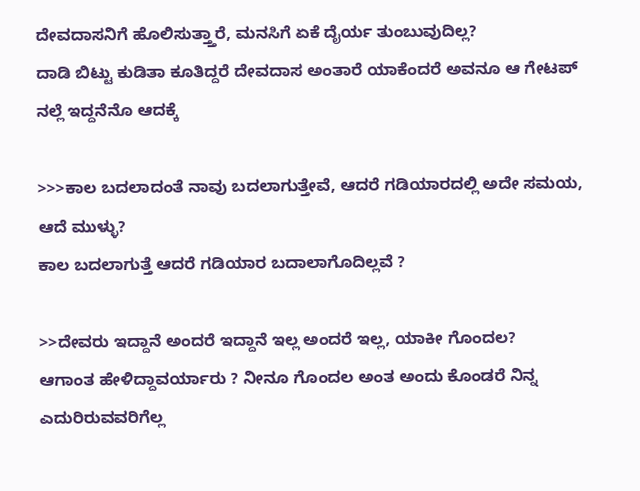ದೇವದಾಸನಿಗೆ ಹೊಲಿಸುತ್ತ್ತಾರೆ, ಮನಸಿಗೆ ಏಕೆ ದೈರ್ಯ ತುಂಬುವುದಿಲ್ಲ?
ದಾಡಿ ಬಿಟ್ಟು ಕುಡಿತಾ ಕೂತಿದ್ದರೆ ದೇವದಾಸ ಅಂತಾರೆ ಯಾಕೆಂದರೆ ಅವನೂ ಆ ಗೇಟಪ್ ನಲ್ಲೆ ಇದ್ದನೆನೊ ಆದಕ್ಕೆ

>>>ಕಾಲ ಬದಲಾದಂತೆ ನಾವು ಬದಲಾಗುತ್ತೇವೆ, ಆದರೆ ಗಡಿಯಾರದಲ್ಲಿ ಅದೇ ಸಮಯ, ಆದೆ ಮುಳ್ಳು?
ಕಾಲ ಬದಲಾಗುತ್ತೆ ಆದರೆ ಗಡಿಯಾರ ಬದಾಲಾಗೊದಿಲ್ಲವೆ ?

>>ದೇವರು ಇದ್ದಾನೆ ಅಂದರೆ ಇದ್ದಾನೆ ಇಲ್ಲ ಅಂದರೆ ಇಲ್ಲ, ಯಾಕೀ ಗೊಂದಲ?
ಆಗಾಂತ ಹೇಳಿದ್ದಾವರ್ಯಾರು ? ನೀನೂ ಗೊಂದಲ ಅಂತ ಅಂದು ಕೊಂಡರೆ ನಿನ್ನ ಎದುರಿರುವವರಿಗೆಲ್ಲ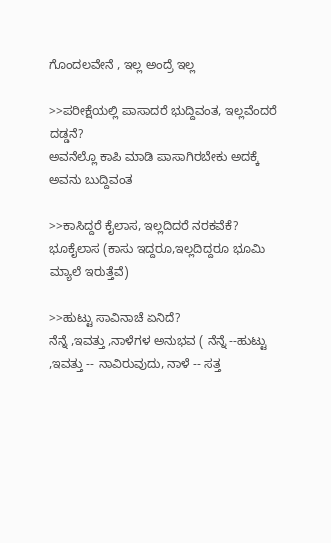ಗೊಂದಲವೇನೆ , ಇಲ್ಲ ಅಂದ್ರೆ ಇಲ್ಲ

>>ಪರೀಕ್ಷೆಯಲ್ಲಿ ಪಾಸಾದರೆ ಭುದ್ದಿವಂತ, ಇಲ್ಲವೆಂದರೆ ದಡ್ಡನೆ?
ಅವನೆಲ್ಲೊ ಕಾಪಿ ಮಾಡಿ ಪಾಸಾಗಿರಬೇಕು ಅದಕ್ಕೆ ಅವನು ಬುದ್ದಿವಂತ

>>ಕಾಸಿದ್ದರೆ ಕೈಲಾಸ, ಇಲ್ಲದಿದರೆ ನರಕವೆಕೆ?
ಭೂಕೈಲಾಸ (ಕಾಸು ಇದ್ದರೂ,ಇಲ್ಲದಿದ್ದರೂ ಭೂಮಿ ಮ್ಯಾಲೆ ಇರುತ್ತೆವೆ)

>>ಹುಟ್ಟು ಸಾವಿನಾಚೆ ಏನಿದೆ?
ನೆನ್ನೆ ,ಇವತ್ತು ,ನಾಳೆಗಳ ಅನುಭವ ( ನೆನ್ನೆ --ಹುಟ್ಟು ,ಇವತ್ತು -- ನಾವಿರುವುದು, ನಾಳೆ -- ಸತ್ತ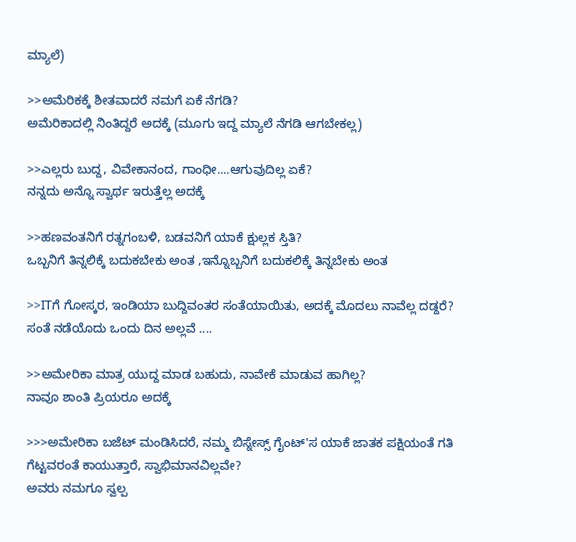ಮ್ಯಾಲೆ)

>>ಅಮೆರಿಕಕ್ಕೆ ಶೀತವಾದರೆ ನಮಗೆ ಏಕೆ ನೆಗಡಿ?
ಅಮೆರಿಕಾದಲ್ಲಿ ನಿಂತಿದ್ದರೆ ಅದಕ್ಕೆ (ಮೂಗು ಇದ್ದ ಮ್ಯಾಲೆ ನೆಗಡಿ ಆಗಬೇಕಲ್ಲ)

>>ಎಲ್ಲರು ಬುದ್ದ, ವಿವೇಕಾನಂದ, ಗಾಂಧೀ....ಆಗುವುದಿಲ್ಲ ಏಕೆ?
ನನ್ನದು ಅನ್ನೊ ಸ್ವಾರ್ಥ ಇರುತ್ತೆಲ್ಲ ಅದಕ್ಕೆ

>>ಹಣವಂತನಿಗೆ ರತ್ನಗಂಬಳಿ, ಬಡವನಿಗೆ ಯಾಕೆ ಕ್ಷುಲ್ಲಕ ಸ್ತಿತಿ?
ಒಬ್ಬನಿಗೆ ತಿನ್ನಲಿಕ್ಕೆ ಬದುಕಬೇಕು ಅಂತ ,ಇನ್ನೊಬ್ಬನಿಗೆ ಬದುಕಲಿಕ್ಕೆ ತಿನ್ನಬೇಕು ಅಂತ

>>ITಗೆ ಗೋಸ್ಕರ, ಇಂಡಿಯಾ ಬುದ್ದಿವಂತರ ಸಂತೆಯಾಯಿತು, ಅದಕ್ಕೆ ಮೊದಲು ನಾವೆಲ್ಲ ದಡ್ದರೆ?
ಸಂತೆ ನಡೆಯೊದು ಒಂದು ದಿನ ಅಲ್ಲವೆ ....

>>ಅಮೇರಿಕಾ ಮಾತ್ರ ಯುದ್ದ ಮಾಡ ಬಹುದು, ನಾವೇಕೆ ಮಾಡುವ ಹಾಗಿಲ್ಲ?
ನಾವೂ ಶಾಂತಿ ಪ್ರಿಯರೂ ಅದಕ್ಕೆ

>>>ಅಮೇರಿಕಾ ಬಜೆಟ್ ಮಂಡಿಸಿದರೆ, ನಮ್ಮ ಬಿಸ್ನೇಸ್ಸ್ ಗೈಂಟ್'ಸ ಯಾಕೆ ಜಾತಕ ಪಕ್ಷಿಯಂತೆ ಗತಿ ಗೆಟ್ಟವರಂತೆ ಕಾಯುತ್ತಾರೆ, ಸ್ವಾಭಿಮಾನವಿಲ್ಲವೇ?
ಅವರು ನಮಗೂ ಸ್ವಲ್ಪ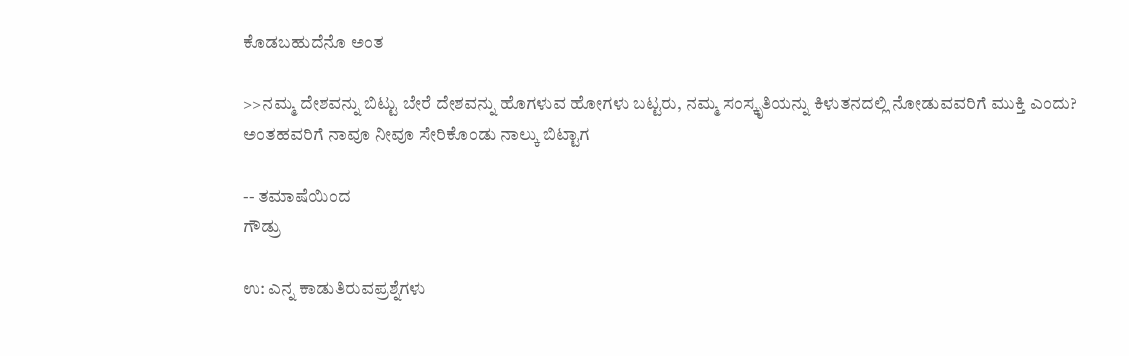ಕೊಡಬಹುದೆನೊ ಅಂತ

>>ನಮ್ಮ ದೇಶವನ್ನು ಬಿಟ್ಟು ಬೇರೆ ದೇಶವನ್ನು ಹೊಗಳುವ ಹೋಗಳು ಬಟ್ಟರು, ನಮ್ಮ ಸಂಸ್ಕೃತಿಯನ್ನು ಕಿಳುತನದಲ್ಲಿ ನೋಡುವವರಿಗೆ ಮುಕ್ತಿ ಎಂದು?
ಅಂತಹವರಿಗೆ ನಾವೂ ನೀವೂ ಸೇರಿಕೊಂಡು ನಾಲ್ಕು ಬಿಟ್ಟಾಗ

-- ತಮಾಷೆಯಿಂದ
ಗೌಡ್ರು

ಉ: ಎನ್ನ ಕಾಡುತಿರುವಪ್ರಶ್ನೆಗಳು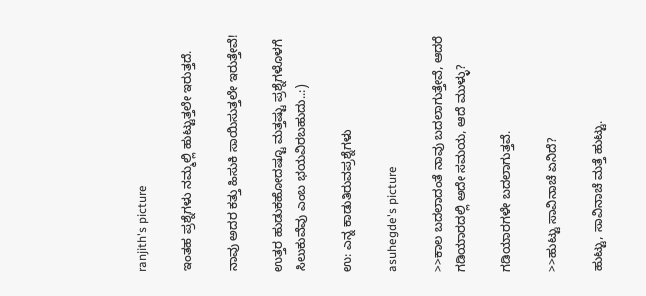ranjith's picture

ಇಂತಹ ಪ್ರಶ್ನೆಗಳು ನಮ್ಮಲ್ಲಿ ಹುಟ್ಟುತ್ತಲೇ ಇರುತ್ತದೆ.

ನಾವು ಅದರ ಕತ್ತು ಹಿಸುಕಿ ಸಾಯಿಸುತ್ತಲೇ ಇರುತ್ತೇವೆ!

ಉತ್ತರ ಹುಡುಕಹೋದಷ್ಟೂ ಮತ್ತಷ್ಟು ಪ್ರಶ್ನೆಗಳೊಳಗೆ ಸಿಲುಕುವೆವು ಎಂಬ ಭಯವಿರಬಹುದು..:)

ಉ: ಎನ್ನ ಕಾಡುತಿರುವಪ್ರಶ್ನೆಗಳು

asuhegde's picture

>>ಕಾಲ ಬದಲಾದಂತೆ ನಾವು ಬದಲಾಗುತ್ತೇವೆ, ಆದರೆ ಗಡಿಯಾರದಲ್ಲಿ ಅದೇ ಸಮಯ, ಆದೆ ಮುಳ್ಳು?

ಗಡಿಯಾರಗಳೇ ಬದಲಾಗುತ್ತವೆ.

>>ಹುಟ್ಟು ಸಾವಿನಾಚೆ ಏನಿದೆ?

ಹುಟ್ಟು, ಸಾವಿನಾಚೆ ಮತ್ತೆ ಹುಟ್ಟು.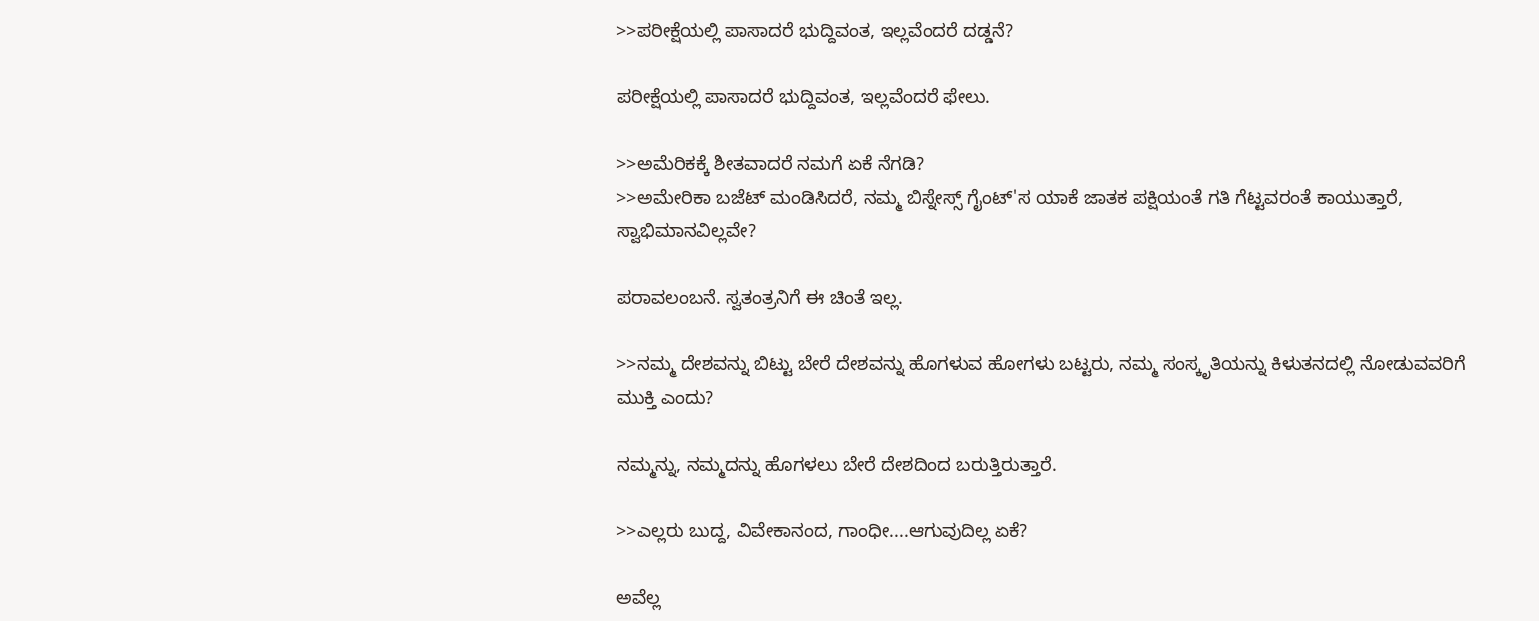>>ಪರೀಕ್ಷೆಯಲ್ಲಿ ಪಾಸಾದರೆ ಭುದ್ದಿವಂತ, ಇಲ್ಲವೆಂದರೆ ದಡ್ಡನೆ?

ಪರೀಕ್ಷೆಯಲ್ಲಿ ಪಾಸಾದರೆ ಭುದ್ದಿವಂತ, ಇಲ್ಲವೆಂದರೆ ಫೇಲು.

>>ಅಮೆರಿಕಕ್ಕೆ ಶೀತವಾದರೆ ನಮಗೆ ಏಕೆ ನೆಗಡಿ?
>>ಅಮೇರಿಕಾ ಬಜೆಟ್ ಮಂಡಿಸಿದರೆ, ನಮ್ಮ ಬಿಸ್ನೇಸ್ಸ್ ಗೈಂಟ್'ಸ ಯಾಕೆ ಜಾತಕ ಪಕ್ಷಿಯಂತೆ ಗತಿ ಗೆಟ್ಟವರಂತೆ ಕಾಯುತ್ತಾರೆ, ಸ್ವಾಭಿಮಾನವಿಲ್ಲವೇ?

ಪರಾವಲಂಬನೆ. ಸ್ವತಂತ್ರನಿಗೆ ಈ ಚಿಂತೆ ಇಲ್ಲ.

>>ನಮ್ಮ ದೇಶವನ್ನು ಬಿಟ್ಟು ಬೇರೆ ದೇಶವನ್ನು ಹೊಗಳುವ ಹೋಗಳು ಬಟ್ಟರು, ನಮ್ಮ ಸಂಸ್ಕೃತಿಯನ್ನು ಕಿಳುತನದಲ್ಲಿ ನೋಡುವವರಿಗೆ ಮುಕ್ತಿ ಎಂದು?

ನಮ್ಮನ್ನು, ನಮ್ಮದನ್ನು ಹೊಗಳಲು ಬೇರೆ ದೇಶದಿಂದ ಬರುತ್ತಿರುತ್ತಾರೆ.

>>ಎಲ್ಲರು ಬುದ್ದ, ವಿವೇಕಾನಂದ, ಗಾಂಧೀ....ಆಗುವುದಿಲ್ಲ ಏಕೆ?

ಅವೆಲ್ಲ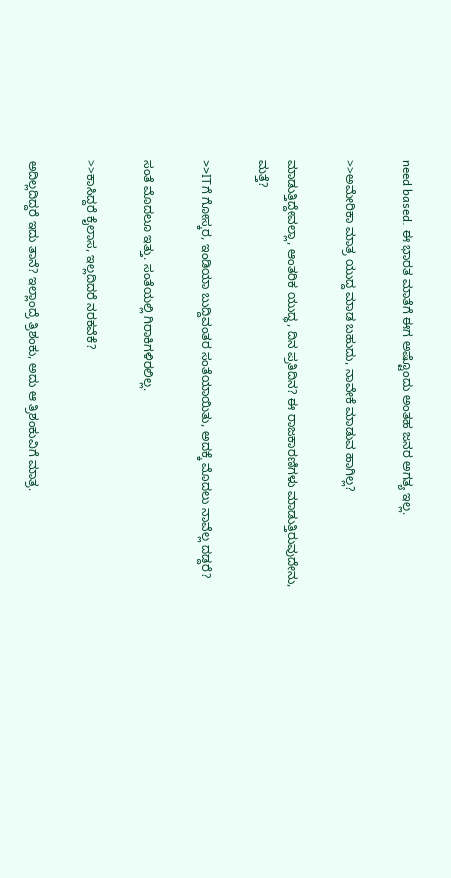need based. ಈ ಭಾರತ ಮಾತೆಗೆ ಈಗ ಅಷ್ಟೊಂದು ಅಂತಹ ಜನರ ಅಗತ್ಯ ಇಲ್ಲ.

>>ಅಮೇರಿಕಾ ಮಾತ್ರ ಯುದ್ದ ಮಾಡ ಬಹುದು, ನಾವೇಕೆ ಮಾಡುವ ಹಾಗಿಲ್ಲ?

ಮಾಡುತ್ತಿದ್ದೇವಲ್ಲಾ, ಆಂತರಿಕ ಯುದ್ಧ, ದಿನ ಪ್ರತಿದಿನ? ಈ ರಾಜಕಾರಣಿಗಳು ಮಾಡುತ್ತಿರುವುದೇನು, ಮತ್ತೆ?

>>ITಗೆ ಗೋಸ್ಕರ, ಇಂಡಿಯಾ ಬುದ್ದಿವಂತರ ಸಂತೆಯಾಯಿತು, ಅದಕ್ಕೆ ಮೊದಲು ನಾವೆಲ್ಲ ದಡ್ದರೆ?

ಸಂತೆ ಮೊದಲೂ ಇತ್ತು. ಸಂತೆಯಲ್ಲಿ ಗಿರಾಕಿಗಳಿರಲಿಲ್ಲ.

>>ಕಾಸಿದ್ದರೆ ಕೈಲಾಸ, ಇಲ್ಲದಿದರೆ ನರಕವೆಕೆ?

ಅದಿಲ್ಲದಿದ್ದರೆ ಇದು ತಾನೆ? ಇಲ್ಲಾಂದ್ರೆ ತ್ರಿಶಂಕು, ಅದು ಆ ತ್ರಿಶಂಕುವಿಗೆ ಮಾತ್ರ.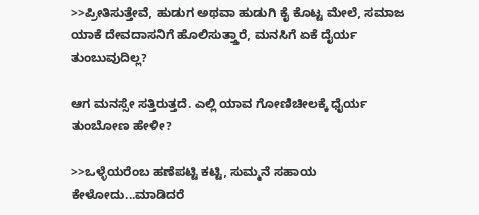>>ಪ್ರೀತಿಸುತ್ತೇವೆ, ಹುಡುಗ ಅಥವಾ ಹುಡುಗಿ ಕೈ ಕೊಟ್ಟ ಮೇಲೆ, ಸಮಾಜ ಯಾಕೆ ದೇವದಾಸನಿಗೆ ಹೊಲಿಸುತ್ತ್ತಾರೆ, ಮನಸಿಗೆ ಏಕೆ ದೈರ್ಯ ತುಂಬುವುದಿಲ್ಲ?

ಆಗ ಮನಸ್ಸೇ ಸತ್ತಿರುತ್ತದೆ. ಎಲ್ಲಿ ಯಾವ ಗೋಣಿಚೀಲಕ್ಕೆ ಧೈರ್ಯ ತುಂಬೋಣ ಹೇಳೀ?

>>ಒಳ್ಳೆಯರೆಂಬ ಹಣೆಪಟ್ಟಿ ಕಟ್ಟಿ, ಸುಮ್ಮನೆ ಸಹಾಯ ಕೇಳೋದು...ಮಾಡಿದರೆ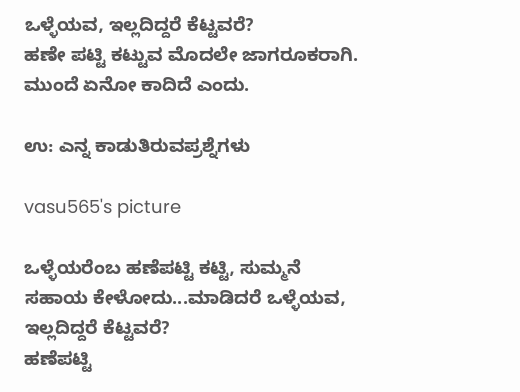ಒಳ್ಳೆಯವ, ಇಲ್ಲದಿದ್ದರೆ ಕೆಟ್ಟವರೆ?
ಹಣೇ ಪಟ್ಟಿ ಕಟ್ಟುವ ಮೊದಲೇ ಜಾಗರೂಕರಾಗಿ. ಮುಂದೆ ಏನೋ ಕಾದಿದೆ ಎಂದು.

ಉ: ಎನ್ನ ಕಾಡುತಿರುವಪ್ರಶ್ನೆಗಳು

vasu565's picture

ಒಳ್ಳೆಯರೆಂಬ ಹಣೆಪಟ್ಟಿ ಕಟ್ಟಿ, ಸುಮ್ಮನೆ ಸಹಾಯ ಕೇಳೋದು...ಮಾಡಿದರೆ ಒಳ್ಳೆಯವ, ಇಲ್ಲದಿದ್ದರೆ ಕೆಟ್ಟವರೆ?
ಹಣೆಪಟ್ಟಿ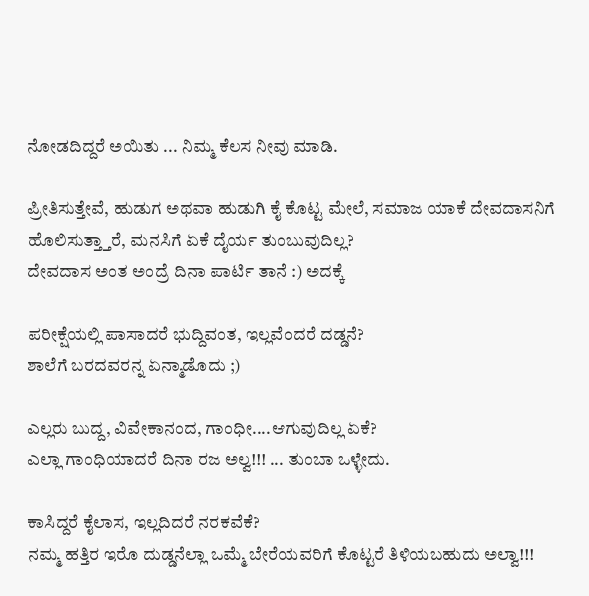ನೋಡದಿದ್ದರೆ ಅಯಿತು ... ನಿಮ್ಮ ಕೆಲಸ ನೀವು ಮಾಡಿ.

ಪ್ರೀತಿಸುತ್ತೇವೆ, ಹುಡುಗ ಅಥವಾ ಹುಡುಗಿ ಕೈ ಕೊಟ್ಟ ಮೇಲೆ, ಸಮಾಜ ಯಾಕೆ ದೇವದಾಸನಿಗೆ ಹೊಲಿಸುತ್ತ್ತಾರೆ, ಮನಸಿಗೆ ಏಕೆ ದೈರ್ಯ ತುಂಬುವುದಿಲ್ಲ?
ದೇವದಾಸ ಅಂತ ಅಂದ್ರೆ ದಿನಾ ಪಾರ್ಟಿ ತಾನೆ :) ಅದಕ್ಕೆ

ಪರೀಕ್ಷೆಯಲ್ಲಿ ಪಾಸಾದರೆ ಭುದ್ದಿವಂತ, ಇಲ್ಲವೆಂದರೆ ದಡ್ಡನೆ?
ಶಾಲೆಗೆ ಬರದವರನ್ನ ಏನ್ಮಾಡೊದು ;)

ಎಲ್ಲರು ಬುದ್ದ, ವಿವೇಕಾನಂದ, ಗಾಂಧೀ....ಆಗುವುದಿಲ್ಲ ಏಕೆ?
ಎಲ್ಲಾ ಗಾಂಧಿಯಾದರೆ ದಿನಾ ರಜ ಅಲ್ವ!!! ... ತುಂಬಾ ಒಳ್ಳೇದು.

ಕಾಸಿದ್ದರೆ ಕೈಲಾಸ, ಇಲ್ಲದಿದರೆ ನರಕವೆಕೆ?
ನಮ್ಮ ಹತ್ತಿರ ಇರೊ ದುಡ್ಡನೆಲ್ಲಾ ಒಮ್ಮೆ ಬೇರೆಯವರಿಗೆ ಕೊಟ್ಟರೆ ತಿಳಿಯಬಹುದು ಅಲ್ವಾ!!!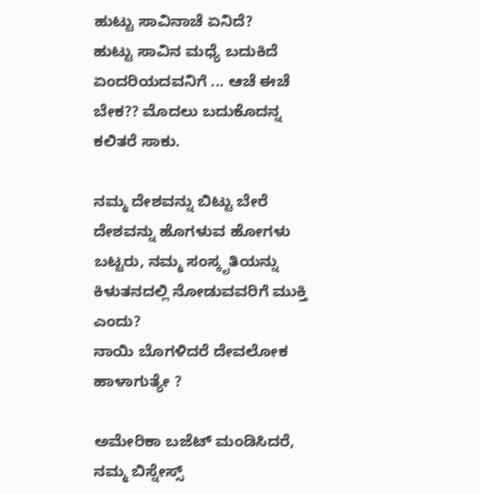ಹುಟ್ಟು ಸಾವಿನಾಚೆ ಏನಿದೆ?
ಹುಟ್ಟು ಸಾವಿನ ಮಧ್ಯೆ ಬದುಕಿದೆ ಏಂದರಿಯದವನಿಗೆ ... ಆಚೆ ಈಚೆ ಬೇಕ?? ಮೊದಲು ಬದುಕೊದನ್ನ ಕಲಿತರೆ ಸಾಕು.

ನಮ್ಮ ದೇಶವನ್ನು ಬಿಟ್ಟು ಬೇರೆ ದೇಶವನ್ನು ಹೊಗಳುವ ಹೋಗಳು ಬಟ್ಟರು, ನಮ್ಮ ಸಂಸ್ಕೃತಿಯನ್ನು ಕಿಳುತನದಲ್ಲಿ ನೋಡುವವರಿಗೆ ಮುಕ್ತಿ ಎಂದು?
ನಾಯಿ ಬೊಗಳಿದರೆ ದೇವಲೋಕ ಹಾಳಾಗುತ್ಯೇ ?

ಅಮೇರಿಕಾ ಬಜೆಟ್ ಮಂಡಿಸಿದರೆ, ನಮ್ಮ ಬಿಸ್ನೇಸ್ಸ್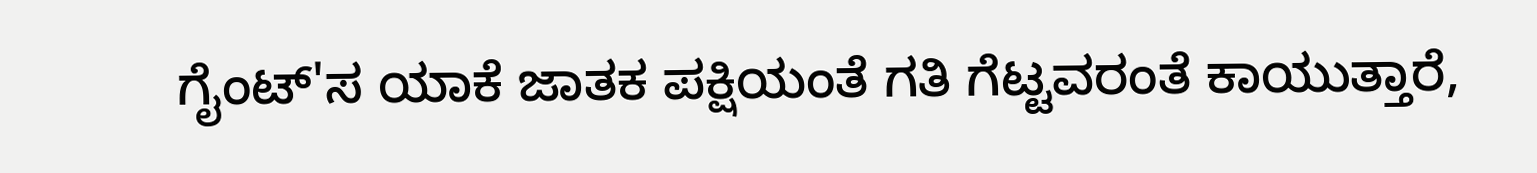ಗೈಂಟ್'ಸ ಯಾಕೆ ಜಾತಕ ಪಕ್ಷಿಯಂತೆ ಗತಿ ಗೆಟ್ಟವರಂತೆ ಕಾಯುತ್ತಾರೆ,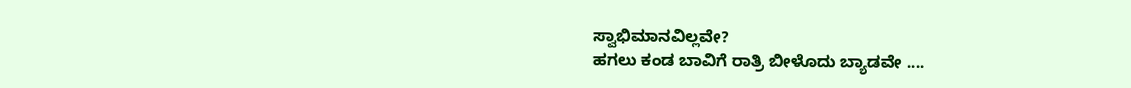ಸ್ವಾಭಿಮಾನವಿಲ್ಲವೇ?
ಹಗಲು ಕಂಡ ಬಾವಿಗೆ ರಾತ್ರಿ ಬೀಳೊದು ಬ್ಯಾಡವೇ ....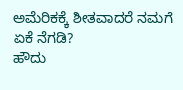ಅಮೆರಿಕಕ್ಕೆ ಶೀತವಾದರೆ ನಮಗೆ ಏಕೆ ನೆಗಡಿ?
ಹೌದು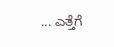... ಎತ್ತೆಗೆ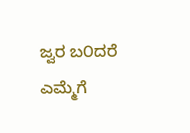ಜ್ವರ ಬ೦ದರೆ ಎಮ್ಮೆಗೆ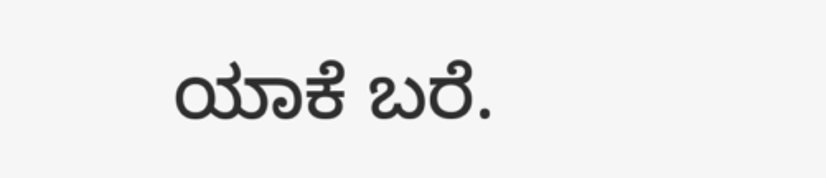ಯಾಕೆ ಬರೆ.